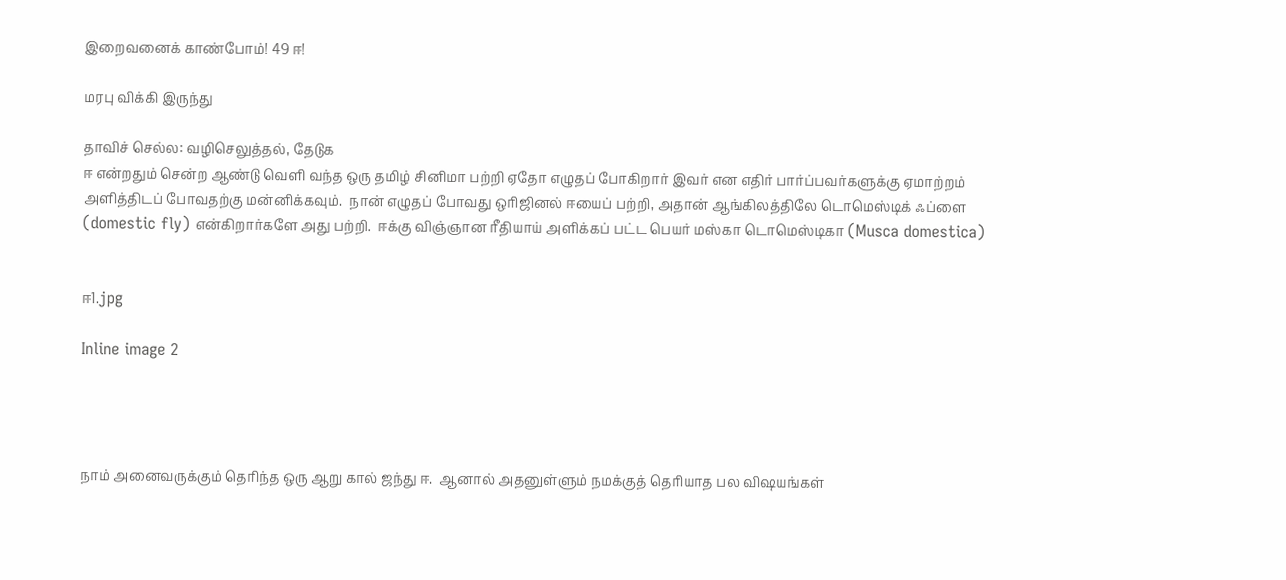இறைவனைக் காண்போம்! 49 ஈ!

மரபு விக்கி இருந்து

தாவிச் செல்ல: வழிசெலுத்தல், தேடுக
ஈ என்றதும் சென்ற ஆண்டு வெளி வந்த ஒரு தமிழ் சினிமா பற்றி ஏதோ எழுதப் போகிறார் இவர் என எதிர் பார்ப்பவர்களுக்கு ஏமாற்றம் அளித்திடப் போவதற்கு மன்னிக்கவும்.  நான் எழுதப் போவது ஒரிஜினல் ஈயைப் பற்றி, அதான் ஆங்கிலத்திலே டொமெஸ்டிக் ஃப்ளை (domestic fly) என்கிறார்களே அது பற்றி.  ஈக்கு விஞ்ஞான ரீதியாய் அளிக்கப் பட்ட பெயர் மஸ்கா டொமெஸ்டிகா (Musca domestica)


ஈ1.jpg

Inline image 2




நாம் அனைவருக்கும் தெரிந்த ஒரு ஆறு கால் ஜந்து ஈ.  ஆனால் அதனுள்ளும் நமக்குத் தெரியாத பல விஷயங்கள்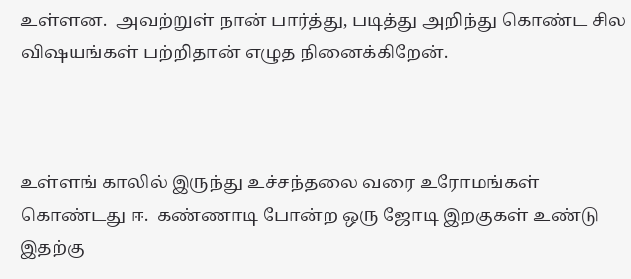உள்ளன.  அவற்றுள் நான் பார்த்து, படித்து அறிந்து கொண்ட சில விஷயங்கள் பற்றிதான் எழுத நினைக்கிறேன்.



உள்ளங் காலில் இருந்து உச்சந்தலை வரை உரோமங்கள் கொண்டது ஈ.  கண்ணாடி போன்ற ஒரு ஜோடி இறகுகள் உண்டு இதற்கு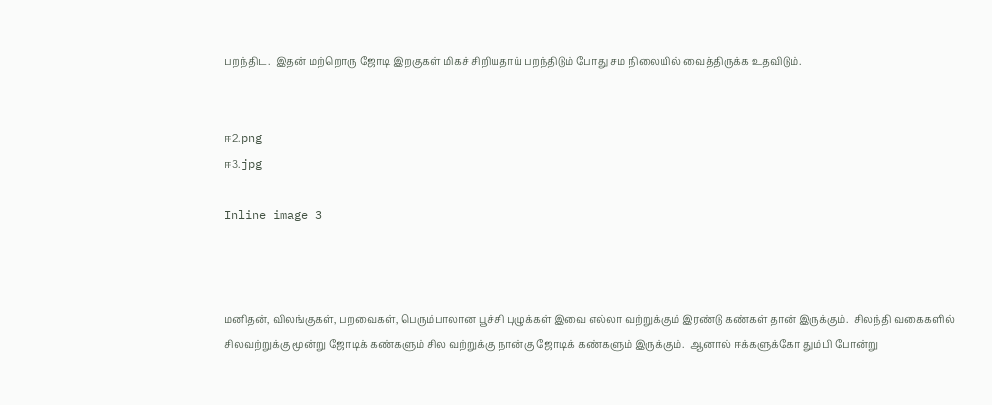பறந்திட.  இதன் மற்றொரு ஜோடி இறகுகள் மிகச் சிறியதாய் பறந்திடும் போது சம நிலையில் வைத்திருக்க உதவிடும்.


ஈ2.png
ஈ3.jpg

Inline image 3



மனிதன், விலங்குகள், பறவைகள், பெரும்பாலான பூச்சி புழுக்கள் இவை எல்லா வற்றுக்கும் இரண்டு கண்கள் தான் இருக்கும்.  சிலந்தி வகைகளில் சிலவற்றுக்கு மூன்று ஜோடிக் கண்களும் சில வற்றுக்கு நான்கு ஜோடிக் கண்களும் இருக்கும்.  ஆனால் ஈக்களுக்கோ தும்பி போன்று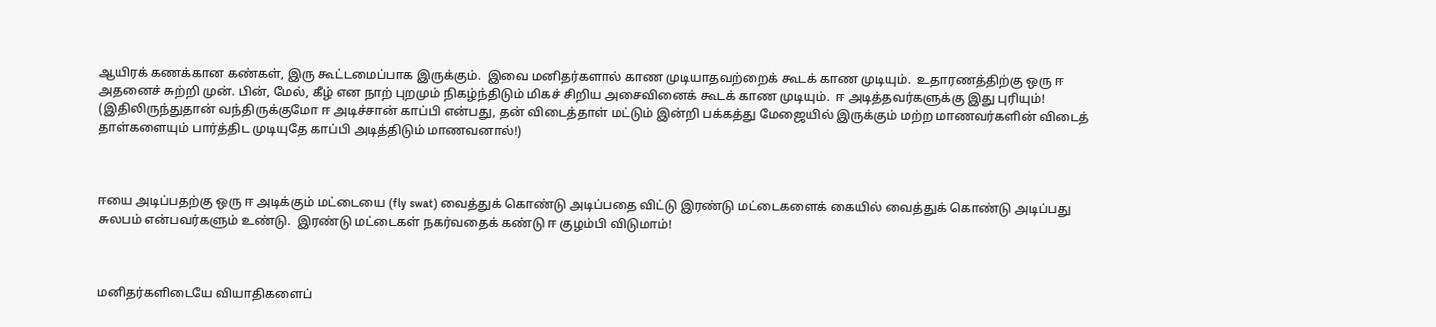ஆயிரக் கணக்கான கண்கள், இரு கூட்டமைப்பாக இருக்கும்.  இவை மனிதர்களால் காண முடியாதவற்றைக் கூடக் காண முடியும்.  உதாரணத்திற்கு ஒரு ஈ அதனைச் சுற்றி முன். பின், மேல், கீழ் என நாற் புறமும் நிகழ்ந்திடும் மிகச் சிறிய அசைவினைக் கூடக் காண முடியும்.  ஈ அடித்தவர்களுக்கு இது புரியும்! (இதிலிருந்துதான் வந்திருக்குமோ ஈ அடிச்சான் காப்பி என்பது, தன் விடைத்தாள் மட்டும் இன்றி பக்கத்து மேஜையில் இருக்கும் மற்ற மாணவர்களின் விடைத் தாள்களையும் பார்த்திட முடியுதே காப்பி அடித்திடும் மாணவனால்!)



ஈயை அடிப்பதற்கு ஒரு ஈ அடிக்கும் மட்டையை (fly swat) வைத்துக் கொண்டு அடிப்பதை விட்டு இரண்டு மட்டைகளைக் கையில் வைத்துக் கொண்டு அடிப்பது சுலபம் என்பவர்களும் உண்டு.  இரண்டு மட்டைகள் நகர்வதைக் கண்டு ஈ குழம்பி விடுமாம்!



மனிதர்களிடையே வியாதிகளைப்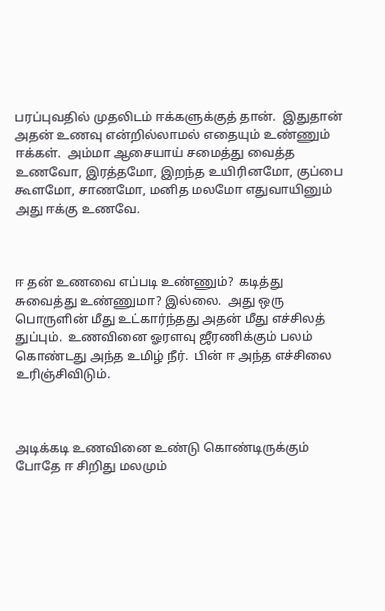பரப்புவதில் முதலிடம் ஈக்களுக்குத் தான்.  இதுதான் அதன் உணவு என்றில்லாமல் எதையும் உண்ணும் ஈக்கள்.  அம்மா ஆசையாய் சமைத்து வைத்த உணவோ, இரத்தமோ, இறந்த உயிரினமோ, குப்பை கூளமோ, சாணமோ, மனித மலமோ எதுவாயினும் அது ஈக்கு உணவே.



ஈ தன் உணவை எப்படி உண்ணும்?  கடித்து சுவைத்து உண்ணுமா? இல்லை.  அது ஒரு பொருளின் மீது உட்கார்ந்தது அதன் மீது எச்சிலத் துப்பும்.  உணவினை ஓரளவு ஜீரணிக்கும் பலம் கொண்டது அந்த உமிழ் நீர்.  பின் ஈ அந்த எச்சிலை உரிஞ்சிவிடும்.



அடிக்கடி உணவினை உண்டு கொண்டிருக்கும் போதே ஈ சிறிது மலமும்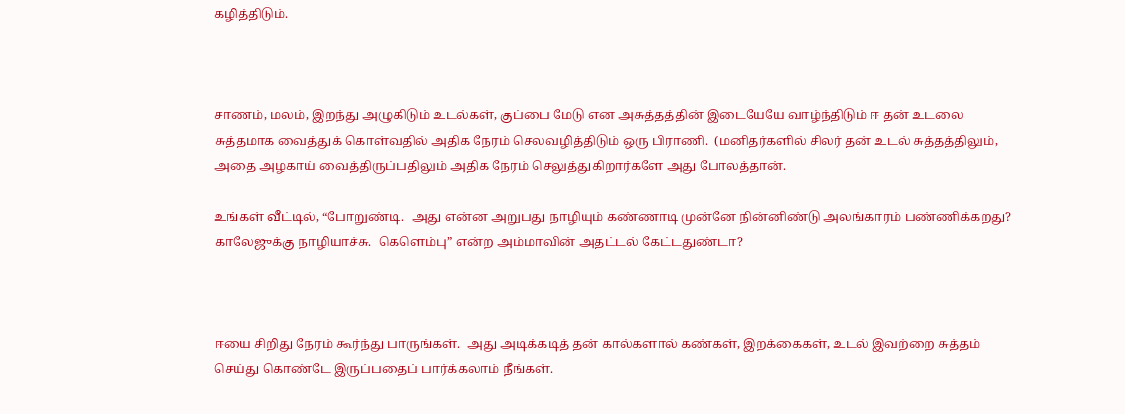கழித்திடும்.



சாணம், மலம், இறந்து அழுகிடும் உடல்கள், குப்பை மேடு என அசுத்தத்தின் இடையேயே வாழ்ந்திடும் ஈ தன் உடலை சுத்தமாக வைத்துக் கொள்வதில் அதிக நேரம் செலவழித்திடும் ஒரு பிராணி.  (மனிதர்களில் சிலர் தன் உடல் சுத்தத்திலும், அதை அழகாய் வைத்திருப்பதிலும் அதிக நேரம் செலுத்துகிறார்களே அது போலத்தான்.

உங்கள் வீட்டில், “போறுண்டி.  அது என்ன அறுபது நாழியும் கண்ணாடி முன்னே நின்னிண்டு அலங்காரம் பண்ணிக்கறது?  காலேஜுக்கு நாழியாச்சு.  கெளெம்பு” என்ற அம்மாவின் அதட்டல் கேட்டதுண்டா?



ஈயை சிறிது நேரம் கூர்ந்து பாருங்கள்.  அது அடிக்கடித் தன் கால்களால் கண்கள், இறக்கைகள், உடல் இவற்றை சுத்தம் செய்து கொண்டே இருப்பதைப் பார்க்கலாம் நீங்கள்.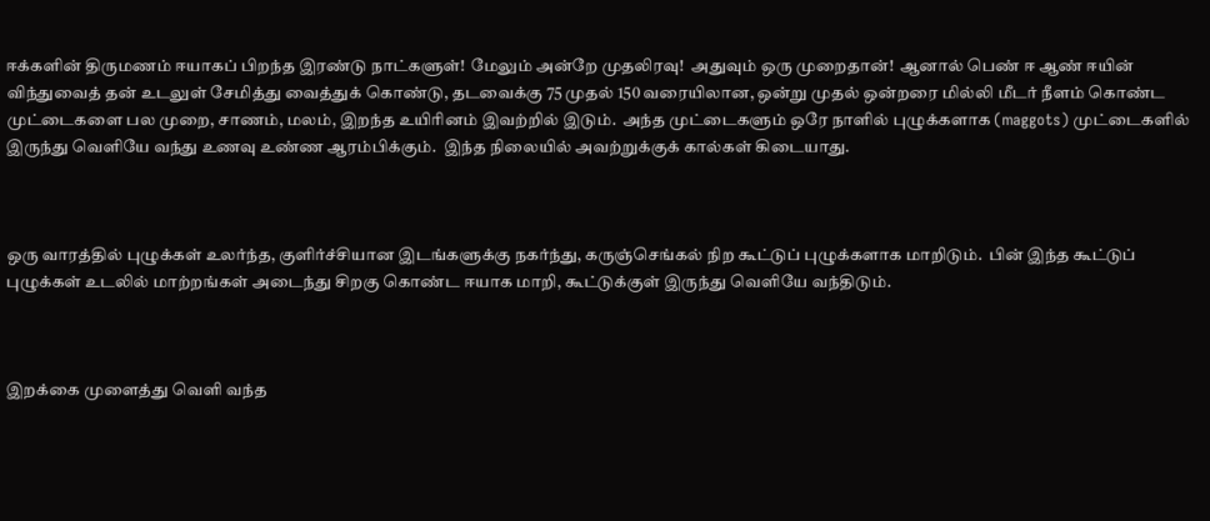ஈக்களின் திருமணம் ஈயாகப் பிறந்த இரண்டு நாட்களுள்!  மேலும் அன்றே முதலிரவு!  அதுவும் ஒரு முறைதான்!  ஆனால் பெண் ஈ ஆண் ஈயின் விந்துவைத் தன் உடலுள் சேமித்து வைத்துக் கொண்டு, தடவைக்கு 75 முதல் 150 வரையிலான, ஒன்று முதல் ஒன்றரை மில்லி மீடர் நீளம் கொண்ட முட்டைகளை பல முறை, சாணம், மலம், இறந்த உயிரினம் இவற்றில் இடும்.  அந்த முட்டைகளும் ஒரே நாளில் புழுக்களாக (maggots) முட்டைகளில் இருந்து வெளியே வந்து உணவு உண்ண ஆரம்பிக்கும்.  இந்த நிலையில் அவற்றுக்குக் கால்கள் கிடையாது.



ஒரு வாரத்தில் புழுக்கள் உலர்ந்த, குளிர்ச்சியான இடங்களுக்கு நகர்ந்து, கருஞ்செங்கல் நிற கூட்டுப் புழுக்களாக மாறிடும்.  பின் இந்த கூட்டுப் புழுக்கள் உடலில் மாற்றங்கள் அடைந்து சிறகு கொண்ட ஈயாக மாறி, கூட்டுக்குள் இருந்து வெளியே வந்திடும்.



இறக்கை முளைத்து வெளி வந்த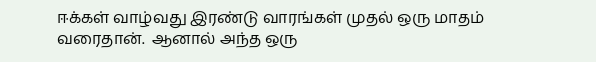ஈக்கள் வாழ்வது இரண்டு வாரங்கள் முதல் ஒரு மாதம் வரைதான்.  ஆனால் அந்த ஒரு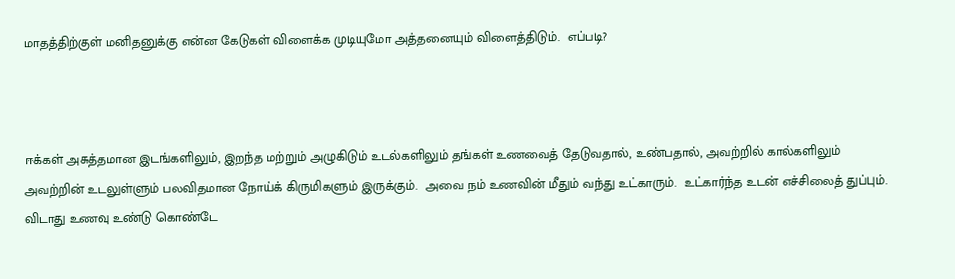மாதத்திற்குள் மனிதனுக்கு என்ன கேடுகள் விளைக்க முடியுமோ அத்தனையும் விளைத்திடும்.  எப்படி?



ஈக்கள் அசுத்தமான இடங்களிலும், இறந்த மற்றும் அழுகிடும் உடல்களிலும் தங்கள் உணவைத் தேடுவதால், உண்பதால், அவற்றில் கால்களிலும் அவற்றின் உடலுள்ளும் பலவிதமான நோய்க் கிருமிகளும் இருக்கும்.  அவை நம் உணவின் மீதும் வந்து உட்காரும்.  உட்கார்ந்த உடன் எச்சிலைத் துப்பும்.  விடாது உணவு உண்டு கொண்டே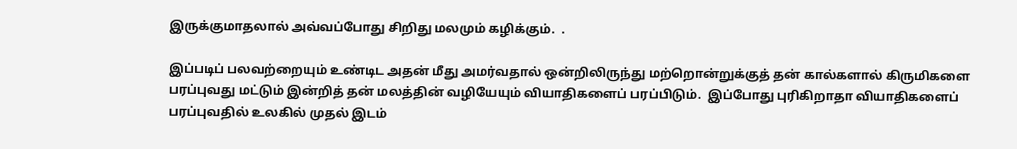இருக்குமாதலால் அவ்வப்போது சிறிது மலமும் கழிக்கும்.  .

இப்படிப் பலவற்றையும் உண்டிட அதன் மீது அமர்வதால் ஒன்றிலிருந்து மற்றொன்றுக்குத் தன் கால்களால் கிருமிகளை பரப்புவது மட்டும் இன்றித் தன் மலத்தின் வழியேயும் வியாதிகளைப் பரப்பிடும்.  இப்போது புரிகிறாதா வியாதிகளைப் பரப்புவதில் உலகில் முதல் இடம்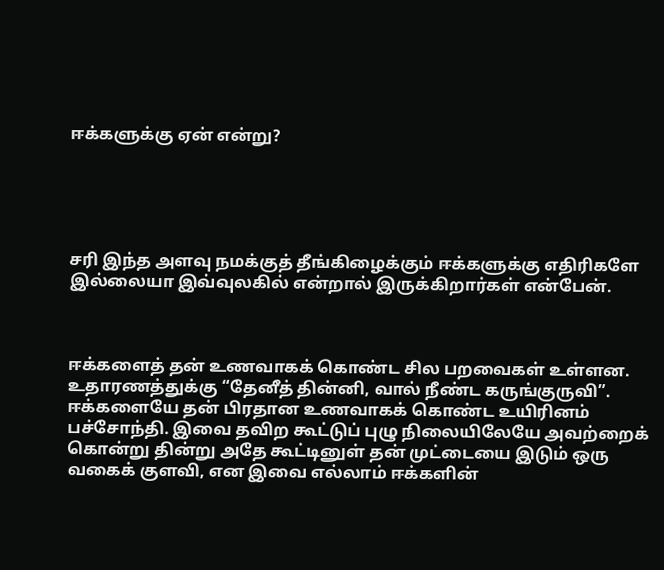ஈக்களுக்கு ஏன் என்று?





சரி இந்த அளவு நமக்குத் தீங்கிழைக்கும் ஈக்களுக்கு எதிரிகளே இல்லையா இவ்வுலகில் என்றால் இருக்கிறார்கள் என்பேன்.



ஈக்களைத் தன் உணவாகக் கொண்ட சில பறவைகள் உள்ளன.  உதாரணத்துக்கு “தேனீத் தின்னி, வால் நீண்ட கருங்குருவி”.  ஈக்களையே தன் பிரதான உணவாகக் கொண்ட உயிரினம் பச்சோந்தி. இவை தவிற கூட்டுப் புழு நிலையிலேயே அவற்றைக் கொன்று தின்று அதே கூட்டினுள் தன் முட்டையை இடும் ஒரு வகைக் குளவி, என இவை எல்லாம் ஈக்களின்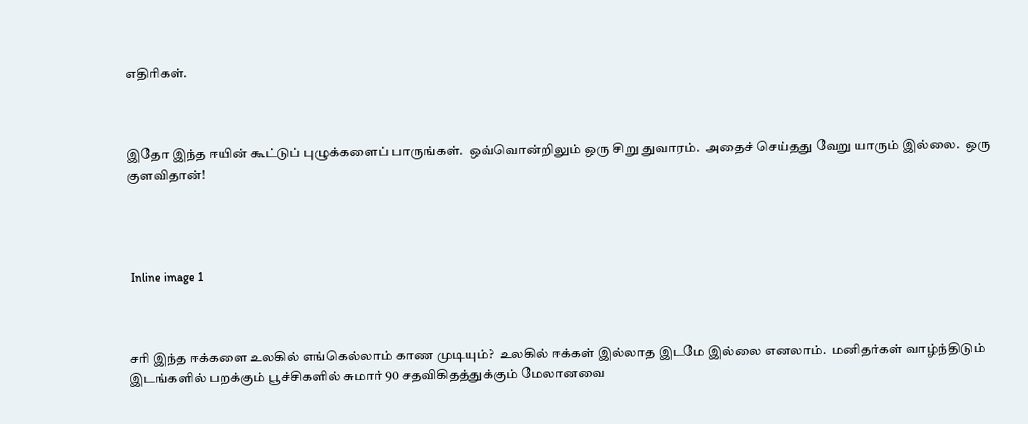எதிரிகள்.



இதோ இந்த ஈயின் கூட்டுப் புழுக்களைப் பாருங்கள்.  ஒவ்வொன்றிலும் ஒரு சிறு துவாரம்.  அதைச் செய்தது வேறு யாரும் இல்லை.  ஒரு குளவிதான்!




 Inline image 1



சரி இந்த ஈக்களை உலகில் எங்கெல்லாம் காண முடியும்?  உலகில் ஈக்கள் இல்லாத இடமே இல்லை எனலாம்.  மனிதர்கள் வாழ்ந்திடும் இடங்களில் பறக்கும் பூச்சிகளில் சுமார் 90 சதவிகிதத்துக்கும் மேலானவை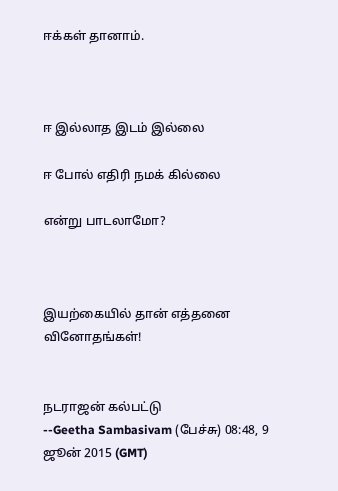ஈக்கள் தானாம்.



ஈ இல்லாத இடம் இல்லை

ஈ போல் எதிரி நமக் கில்லை

என்று பாடலாமோ?



இயற்கையில் தான் எத்தனை வினோதங்கள்!


நடராஜன் கல்பட்டு
--Geetha Sambasivam (பேச்சு) 08:48, 9 ஜூன் 2015 (GMT)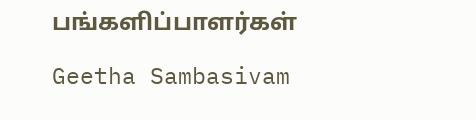பங்களிப்பாளர்கள்

Geetha Sambasivam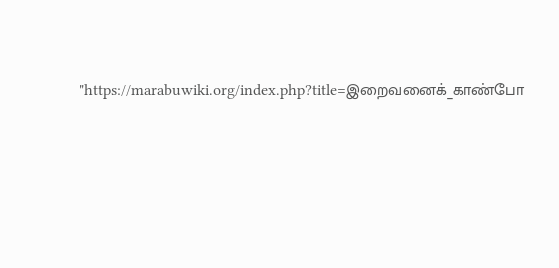"https://marabuwiki.org/index.php?title=இறைவனைக்_காண்போ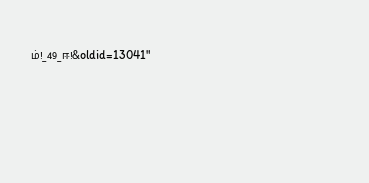ம்!_49_ஈ!&oldid=13041"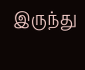இருந்து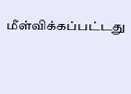மீள்விக்கப்பட்டது